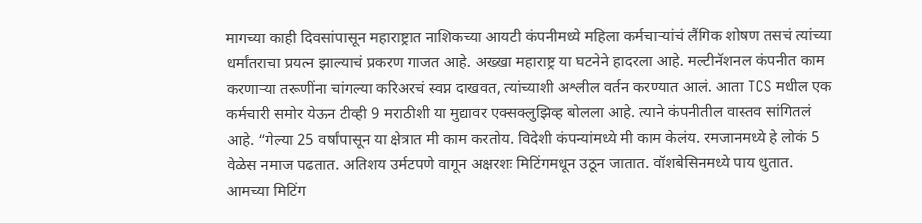मागच्या काही दिवसांपासून महाराष्ट्रात नाशिकच्या आयटी कंपनीमध्ये महिला कर्मचाऱ्यांचं लैंगिक शोषण तसचं त्यांच्या धर्मांतराचा प्रयत्न झाल्याचं प्रकरण गाजत आहे. अख्खा महाराष्ट्र या घटनेने हादरला आहे. मल्टीनॅशनल कंपनीत काम करणाऱ्या तरूणींना चांगल्या करिअरचं स्वप्न दाखवत, त्यांच्याशी अश्लील वर्तन करण्यात आलं. आता TCS मधील एक कर्मचारी समोर येऊन टीव्ही 9 मराठीशी या मुद्यावर एक्सक्लुझिव्ह बोलला आहे. त्याने कंपनीतील वास्तव सांगितलं आहे. “गेल्या 25 वर्षांपासून या क्षेत्रात मी काम करतोय. विदेशी कंपन्यांमध्ये मी काम केलंय. रमजानमध्ये हे लोकं 5 वेळेस नमाज पढतात. अतिशय उर्मटपणे वागून अक्षरशः मिटिंगमधून उठून जातात. वॉशबेसिनमध्ये पाय धुतात. आमच्या मिटिंग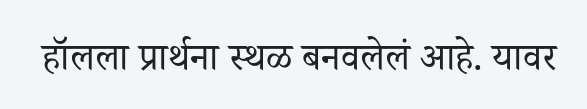हॉलला प्रार्थना स्थळ बनवलेलं आहे. यावर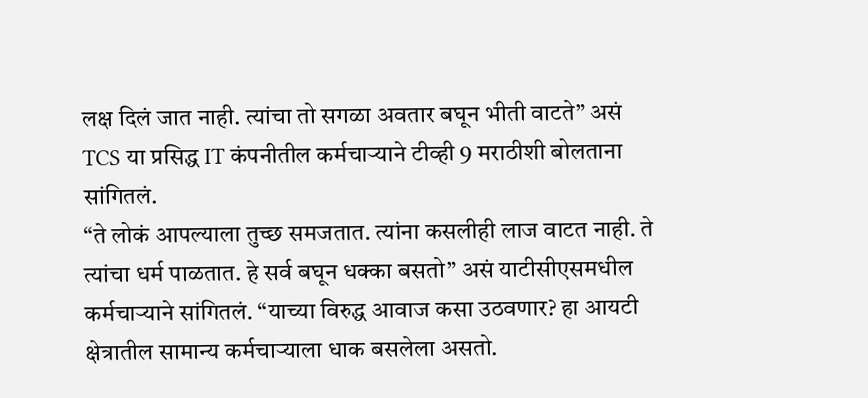लक्ष दिलं जात नाही. त्यांचा तो सगळा अवतार बघून भीती वाटते” असं TCS या प्रसिद्ध IT कंपनीतील कर्मचाऱ्याने टीव्ही 9 मराठीशी बोलताना सांगितलं.
“ते लोकं आपल्याला तुच्छ समजतात. त्यांना कसलीही लाज वाटत नाही. ते त्यांचा धर्म पाळतात. हे सर्व बघून धक्का बसतो” असं याटीसीएसमधील कर्मचाऱ्याने सांगितलं. “याच्या विरुद्ध आवाज कसा उठवणार? हा आयटी क्षेत्रातील सामान्य कर्मचाऱ्याला धाक बसलेला असतो.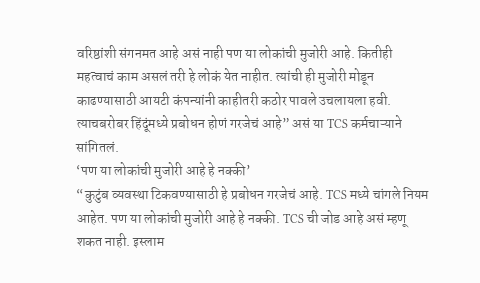वरिष्ठांशी संगनमत आहे असं नाही पण या लोकांची मुजोरी आहे. कितीही महत्वाचं काम असलं तरी हे लोकं येत नाहीत. त्यांची ही मुजोरी मोडून काढण्यासाठी आयटी कंपन्यांनी काहीतरी कठोर पावले उचलायला हवी. त्याचबरोबर हिंदूंमध्ये प्रबोधन होणं गरजेचं आहे” असं या TCS कर्मचाऱ्याने सांगितलं.
‘पण या लोकांची मुजोरी आहे हे नक्की’
“कुटुंब व्यवस्था टिकवण्यासाठी हे प्रबोधन गरजेचं आहे. TCS मध्ये चांगले नियम आहेत. पण या लोकांची मुजोरी आहे हे नक्की. TCS ची जोड आहे असं म्हणू शकत नाही. इस्लाम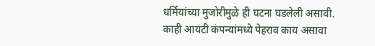धर्मियांच्या मुजोरीमुळे ही घटना घडलेली असावी. काही आयटी कंपन्यांमध्ये पेहराव काय असावा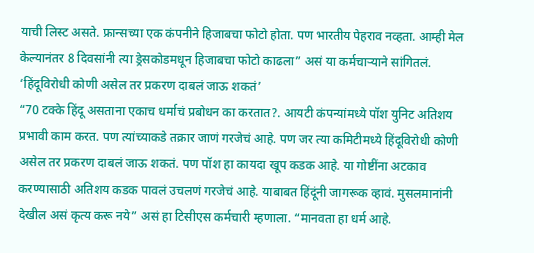याची लिस्ट असते. फ्रान्सच्या एक कंपनीने हिजाबचा फोटो होता. पण भारतीय पेहराव नव्हता. आम्ही मेल केल्यानंतर 8 दिवसांनी त्या ड्रेसकोडमधून हिजाबचा फोटो काढला” असं या कर्मचाऱ्याने सांगितलं.
‘हिंदूविरोधी कोणी असेल तर प्रकरण दाबलं जाऊ शकतं’
“70 टक्के हिंदू असताना एकाच धर्माचं प्रबोधन का करतात?. आयटी कंपन्यांमध्ये पॉश युनिट अतिशय प्रभावी काम करत. पण त्यांच्याकडे तक्रार जाणं गरजेचं आहे. पण जर त्या कमिटीमध्ये हिंदूविरोधी कोणी असेल तर प्रकरण दाबलं जाऊ शकतं. पण पॉश हा कायदा खूप कडक आहे. या गोष्टींना अटकाव करण्यासाठी अतिशय कडक पावलं उचलणं गरजेचं आहे. याबाबत हिंदूंनी जागरूक व्हावं. मुसलमानांनी देखील असं कृत्य करू नये” असं हा टिसीएस कर्मचारी म्हणाला. “मानवता हा धर्म आहे.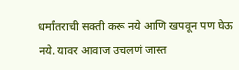धर्मांतराची सक्ती करू नये आणि खपवून पण घेऊ नये. यावर आवाज उचलणं जास्त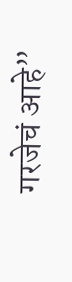गरजेचं आहे”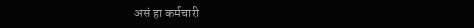असं हा कर्मचारी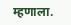म्हणाला.